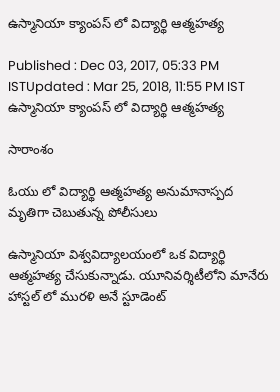ఉస్మానియా క్యాంపస్ లో విద్యార్థి ఆత్మహత్య

Published : Dec 03, 2017, 05:33 PM ISTUpdated : Mar 25, 2018, 11:55 PM IST
ఉస్మానియా క్యాంపస్ లో విద్యార్థి ఆత్మహత్య

సారాంశం

ఓయు లో విద్యార్థి ఆత్మహత్య అనుమానాస్పద మృతిగా చెబుతున్న పోలీసులు

ఉస్మానియా విశ్వవిద్యాలయంలో ఒక విద్యార్థి ఆత్మహత్య చేసుకున్నాడు. యూనివర్శిటీలోని మానేరు హాస్టల్ లో మురళి అనే స్టూడెంట్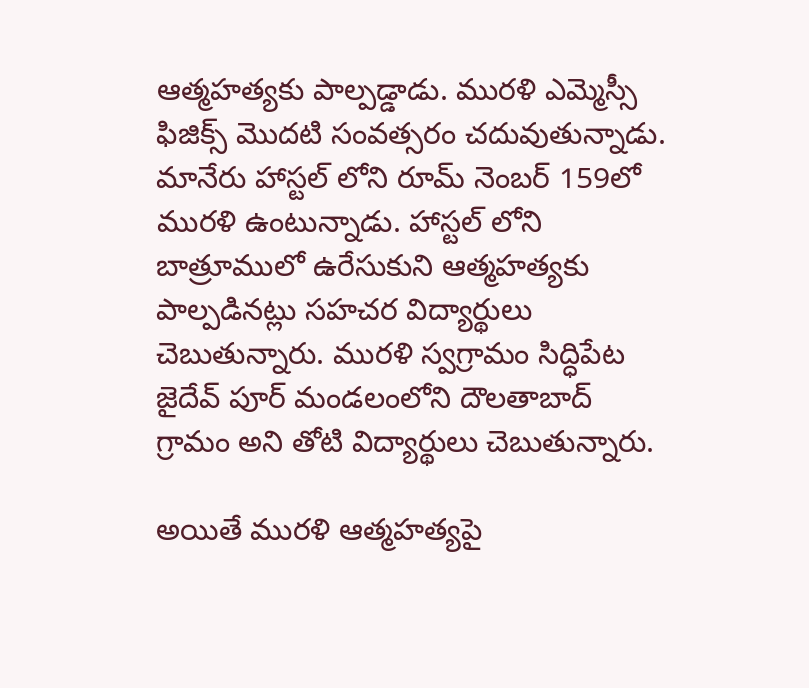ఆత్మహత్యకు పాల్పడ్డాడు. మురళి ఎమ్మెస్సీ ఫిజిక్స్ మొదటి సంవత్సరం చదువుతున్నాడు. మానేరు హాస్టల్ లోని రూమ్ నెంబర్ 159లో మురళి ఉంటున్నాడు. హాస్టల్ లోని బాత్రూములో ఉరేసుకుని ఆత్మహత్యకు పాల్పడినట్లు సహచర విద్యార్థులు చెబుతున్నారు. మురళి స్వగ్రామం సిద్ధిపేట జైదేవ్ పూర్ మండలంలోని దౌలతాబాద్ గ్రామం అని తోటి విద్యార్థులు చెబుతున్నారు.

అయితే మురళి ఆత్మహత్యపై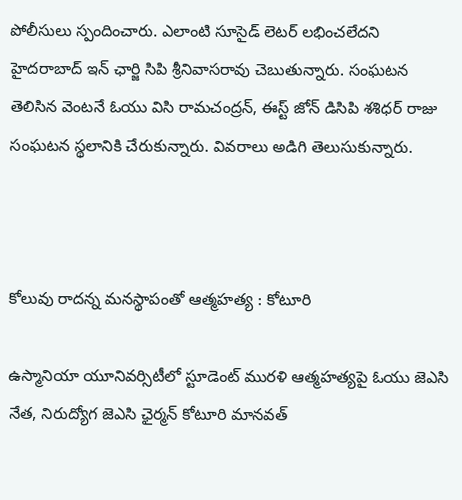పోలీసులు స్పందించారు. ఎలాంటి సూసైడ్ లెటర్ లభించలేదని హైదరాబాద్ ఇన్ ఛార్జి సిపి శ్రీనివాసరావు చెబుతున్నారు. సంఘటన తెలిసిన వెంటనే ఓయు విసి రామచంద్రన్, ఈస్ట్ జోన్ డిసిపి శశిధర్ రాజు సంఘటన స్థలానికి చేరుకున్నారు. వివరాలు అడిగి తెలుసుకున్నారు.



కోలువు రాదన్న మనస్థాపంతో ఆత్మహత్య : కోటూరి

ఉస్మానియా యూనివర్సిటీలో స్టూడెంట్ మురళి ఆత్మహత్యపై ఓయు జెఎసి నేత, నిరుద్యోగ జెఎసి ఛైర్మన్ కోటూరి మానవత్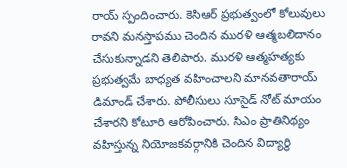రాయ్ స్పందించారు. కెసిఆర్ ప్రభుత్వంలో కోలువులు రావని మనస్తాపము చెందిన మురళి ఆత్మబలిదానం చేసుకున్నాడని తెలిపారు. మురళి ఆత్మహత్యకు ప్రభుత్వమే బాధ్యత వహించాలని మానవతారాయ్ డిమాండ్ చేశారు. పోలీసులు సూసైడ్ నోట్ మాయం చేశారని కోటూరి ఆరోపించారు. సిఎం ప్రాతినిథ్యం వహిస్తున్న నియోజకవర్గానికి చెందిన విద్యార్థి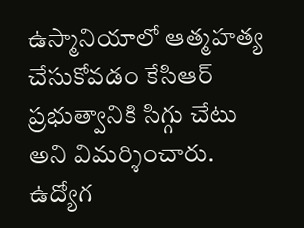ఉస్మానియాలో ఆత్మహత్య చేసుకోవడం కేసిఆర్ ప్రభుత్వానికి సిగ్గు చేటు అని విమర్శించారు. ఉద్యోగ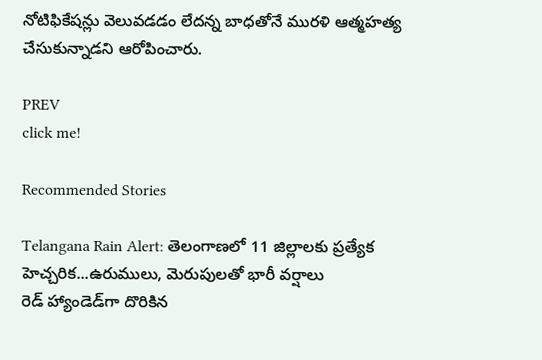నోటిఫికేషన్లు వెలువడడం లేదన్న బాధతోనే మురళి ఆత్మహత్య చేసుకున్నాడని ఆరోపించారు.

PREV
click me!

Recommended Stories

Telangana Rain Alert: తెలంగాణలో 11 జిల్లాలకు ప్రత్యేక హెచ్చరిక...ఉరుములు, మెరుపుల‌తో భారీ వ‌ర్షాలు
రెడ్‌ హ్యాండెడ్‌గా దొరికిన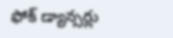ఫోక్‌ డ్యాన్సర్లు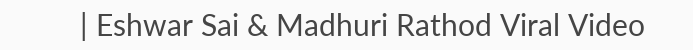| Eshwar Sai & Madhuri Rathod Viral Video